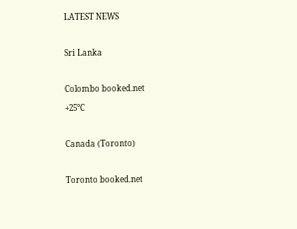LATEST NEWS

Sri Lanka

Colombo booked.net
+25°C

Canada (Toronto)

Toronto booked.net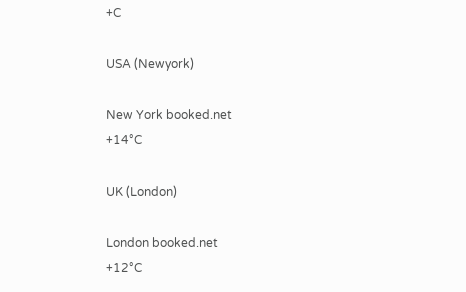+C

USA (Newyork)

New York booked.net
+14°C

UK (London)

London booked.net
+12°C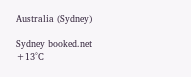Australia (Sydney)

Sydney booked.net
+13°C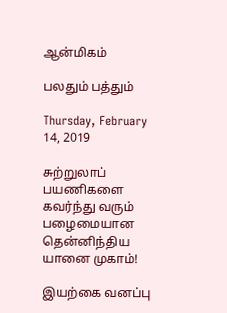ஆன்மிகம்

பலதும் பத்தும்

Thursday, February 14, 2019

சுற்றுலாப் பயணிகளை கவர்ந்து வரும் பழைமையான தென்னிந்திய யானை முகாம்!

இயற்கை வனப்பு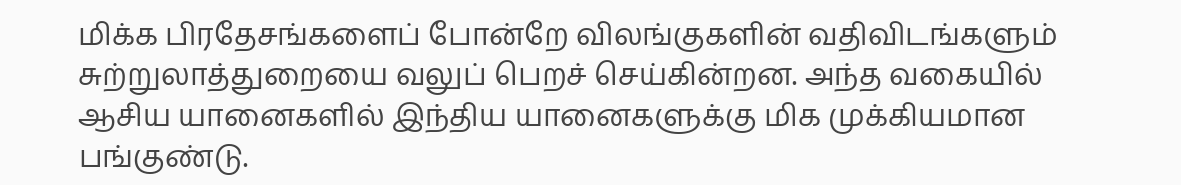மிக்க பிரதேசங்களைப் போன்றே விலங்குகளின் வதிவிடங்களும் சுற்றுலாத்துறையை வலுப் பெறச் செய்கின்றன. அந்த வகையில் ஆசிய யானைகளில் இந்திய யானைகளுக்கு மிக முக்கியமான பங்குண்டு.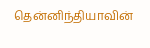தென்னிந்தியாவின்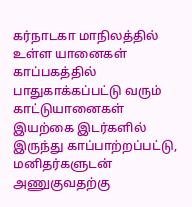கர்நாடகா மாநிலத்தில் உள்ள யானைகள் காப்பகத்தில் பாதுகாக்கப்பட்டு வரும் காட்டுயானைகள் இயற்கை இடர்களில் இருந்து காப்பாற்றப்பட்டு, மனிதர்களுடன் அணுகுவதற்கு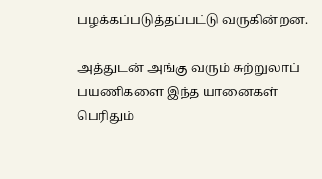பழக்கப்படுத்தப்பட்டு வருகின்றன.

அத்துடன் அங்கு வரும் சுற்றுலாப் பயணிகளை இந்த யானைகள் பெரிதும்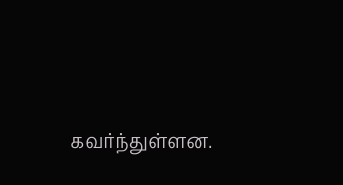கவர்ந்துள்ளன.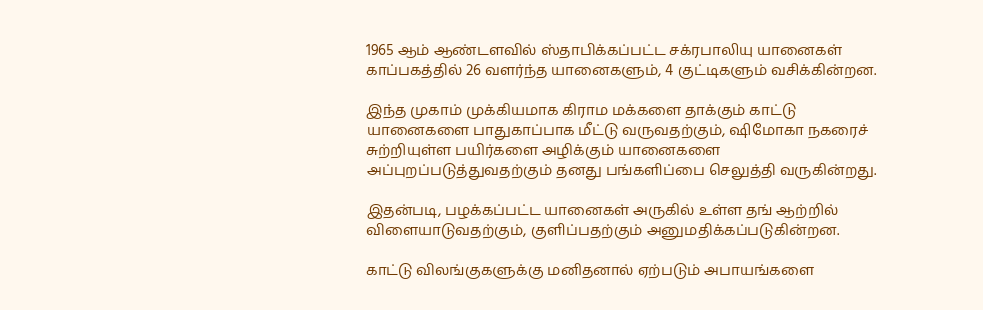1965 ஆம் ஆண்டளவில் ஸ்தாபிக்கப்பட்ட சக்ரபாலியு யானைகள் காப்பகத்தில் 26 வளர்ந்த யானைகளும், 4 குட்டிகளும் வசிக்கின்றன.

இந்த முகாம் முக்கியமாக கிராம மக்களை தாக்கும் காட்டு யானைகளை பாதுகாப்பாக மீட்டு வருவதற்கும், ஷிமோகா நகரைச் சுற்றியுள்ள பயிர்களை அழிக்கும் யானைகளை அப்புறப்படுத்துவதற்கும் தனது பங்களிப்பை செலுத்தி வருகின்றது.

இதன்படி, பழக்கப்பட்ட யானைகள் அருகில் உள்ள தங் ஆற்றில் விளையாடுவதற்கும், குளிப்பதற்கும் அனுமதிக்கப்படுகின்றன.

காட்டு விலங்குகளுக்கு மனிதனால் ஏற்படும் அபாயங்களை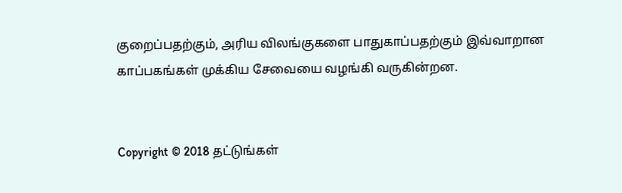குறைப்பதற்கும், அரிய விலங்குகளை பாதுகாப்பதற்கும் இவ்வாறான காப்பகங்கள் முக்கிய சேவையை வழங்கி வருகின்றன.


Copyright © 2018 தட்டுங்கள்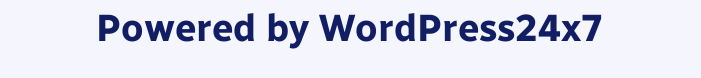Powered by WordPress24x7